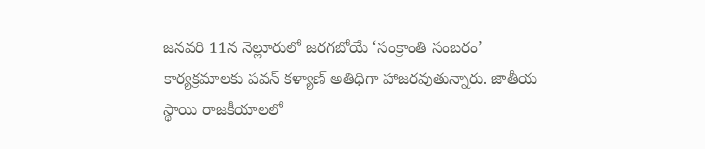జనవరి 11న నెల్లూరులో జరగబోయే ‘సంక్రాంతి సంబరం’ కార్యక్రమాలకు పవన్ కళ్యాణ్ అతిధిగా హాజరవుతున్నారు. జాతీయ స్థాయి రాజకీయాలలో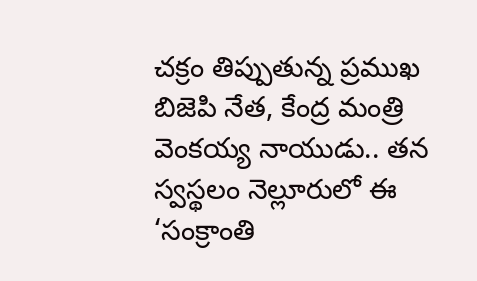చక్రం తిప్పుతున్న ప్రముఖ బిజెపి నేత, కేంద్ర మంత్రి వెంకయ్య నాయుడు.. తన స్వస్థలం నెల్లూరులో ఈ ‘సంక్రాంతి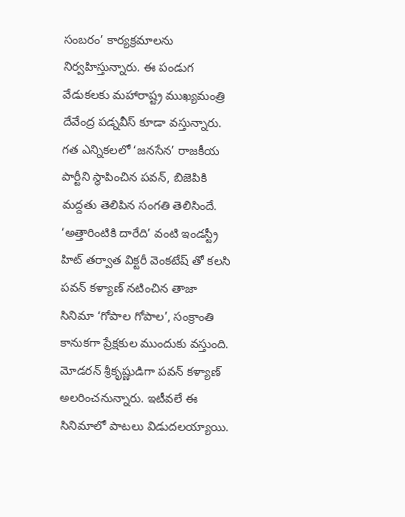సంబరం’ కార్యక్రమాలను నిర్వహిస్తున్నారు. ఈ పండుగ వేడుకలకు మహారాష్ట్ర ముఖ్యమంత్రి దేవేంద్ర పడ్నవీస్ కూడా వస్తున్నారు. గత ఎన్నికలలో ‘జనసేన’ రాజకీయ పార్టీని స్థాపించిన పవన్, బిజెపికి మద్దతు తెలిపిన సంగతి తెలిసిందే.
‘అత్తారింటికి దారేది’ వంటి ఇండస్ట్రీ హిట్ తర్వాత విక్టరీ వెంకటేష్ తో కలసి పవన్ కళ్యాణ్ నటించిన తాజా సినిమా ‘గోపాల గోపాల’, సంక్రాంతి కానుకగా ప్రేక్షకుల ముందుకు వస్తుంది. మోడరన్ శ్రీకృష్ణుడిగా పవన్ కళ్యాణ్ అలరించనున్నారు. ఇటీవలే ఈ సినిమాలో పాటలు విడుదలయ్యాయి.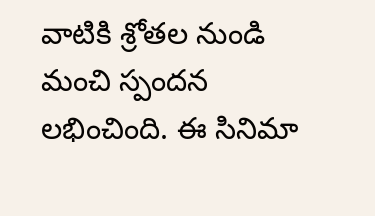వాటికి శ్రోతల నుండి మంచి స్పందన లభించింది. ఈ సినిమా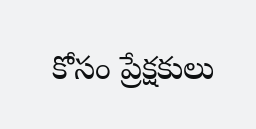కోసం ప్రేక్షకులు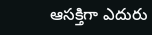ఆసక్తిగా ఎదురు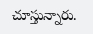చూస్తున్నారు.